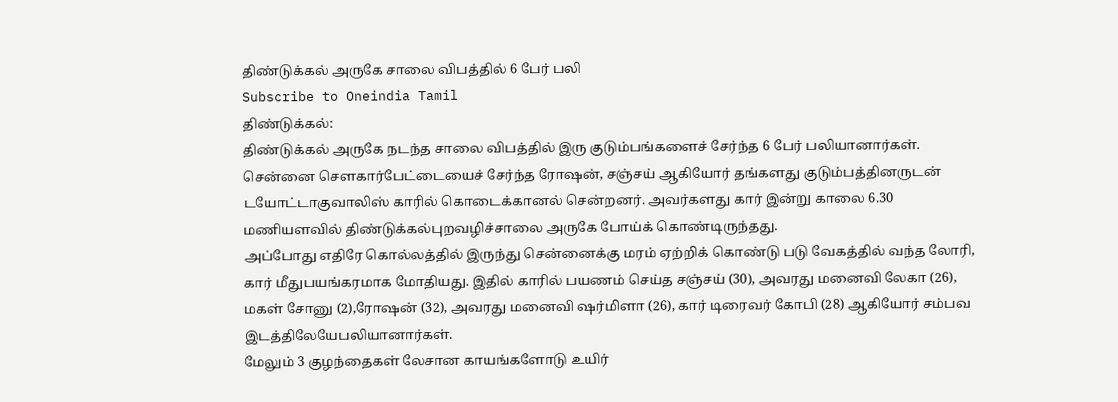திண்டுக்கல் அருகே சாலை விபத்தில் 6 பேர் பலி
Subscribe to Oneindia Tamil
திண்டுக்கல்:
திண்டுக்கல் அருகே நடந்த சாலை விபத்தில் இரு குடும்பங்களைச் சேர்ந்த 6 பேர் பலியானார்கள்.
சென்னை செளகார்பேட்டையைச் சேர்ந்த ரோஷன், சஞ்சய் ஆகியோர் தங்களது குடும்பத்தினருடன் டயோட்டாகுவாலிஸ் காரில் கொடைக்கானல் சென்றனர். அவர்களது கார் இன்று காலை 6.30 மணியளவில் திண்டுக்கல்புறவழிச்சாலை அருகே போய்க் கொண்டிருந்தது.
அப்போது எதிரே கொல்லத்தில் இருந்து சென்னைக்கு மரம் ஏற்றிக் கொண்டு படு வேகத்தில் வந்த லோரி, கார் மீதுபயங்கரமாக மோதியது. இதில் காரில் பயணம் செய்த சஞ்சய் (30), அவரது மனைவி லேகா (26), மகள் சோனு (2),ரோஷன் (32), அவரது மனைவி ஷர்மிளா (26), கார் டிரைவர் கோபி (28) ஆகியோர் சம்பவ இடத்திலேயேபலியானார்கள்.
மேலும் 3 குழந்தைகள் லேசான காயங்களோடு உயிர்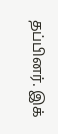தப்பினர். இக்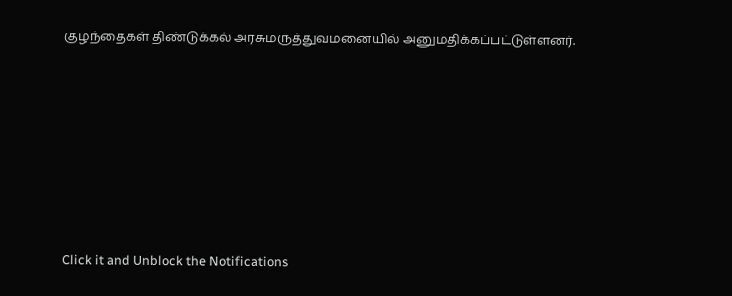குழந்தைகள் திண்டுக்கல் அரசுமருத்துவமனையில் அனுமதிக்கப்பட்டுள்ளனர்.












Click it and Unblock the Notifications